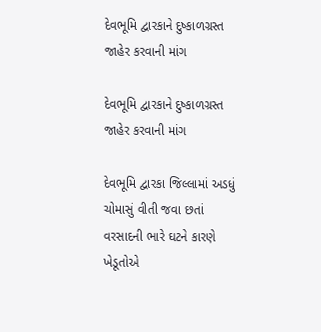દેવભૂમિ દ્વારકાને દુષ્કાળગ્રસ્ત જાહેર કરવાની માંગ

દેવભૂમિ દ્વારકાને દુષ્કાળગ્રસ્ત જાહેર કરવાની માંગ

દેવભૂમિ દ્વારકા જિલ્લામાં અડધું ચોમાસું વીતી જવા છતાં વરસાદની ભારે ઘટને કારણે ખેડૂતોએ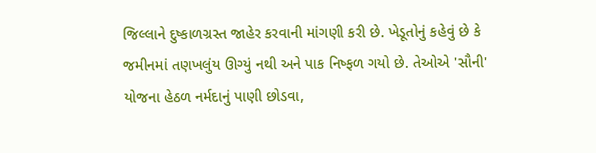જિલ્લાને દુષ્કાળગ્રસ્ત જાહેર કરવાની માંગણી કરી છે. ખેડૂતોનું કહેવું છે કે જમીનમાં તણખલુંય ઊગ્યું નથી અને પાક નિષ્ફળ ગયો છે. તેઓએ 'સૌની' યોજના હેઠળ નર્મદાનું પાણી છોડવા,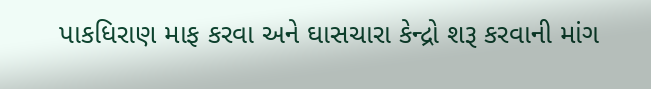પાકધિરાણ માફ કરવા અને ઘાસચારા કેન્દ્રો શરૂ કરવાની માંગ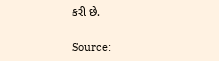કરી છે.

Source: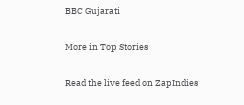BBC Gujarati

More in Top Stories

Read the live feed on ZapIndies